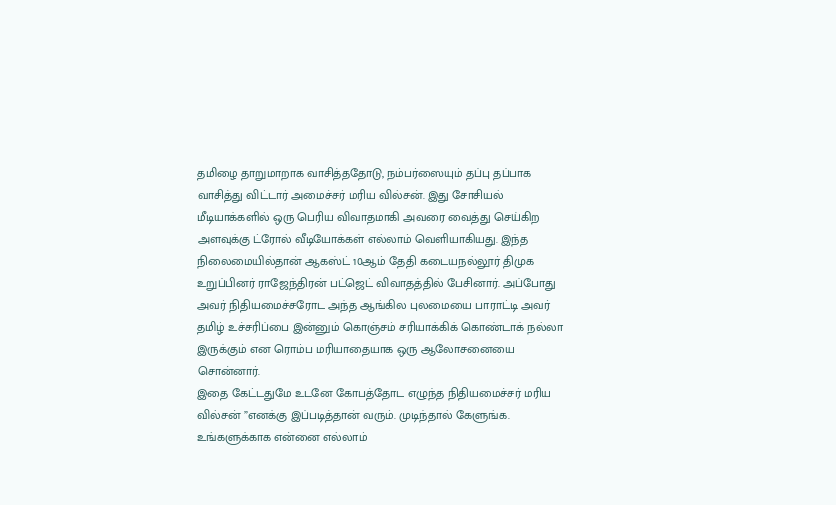தமிழை தாறுமாறாக வாசித்ததோடு, நம்பர்ஸையும் தப்பு தப்பாக வாசித்து விட்டார் அமைச்சர் மரிய வில்சன். இது சோசியல் மீடியாக்களில் ஒரு பெரிய விவாதமாகி அவரை வைத்து செய்கிற அளவுக்கு ட்ரோல் வீடியோக்கள் எல்லாம் வெளியாகியது. இந்த நிலைமையில்தான் ஆகஸ்ட் 10ஆம் தேதி கடையநல்லூர் திமுக உறுப்பினர் ராஜேந்திரன் பட்ஜெட் விவாதத்தில் பேசினார். அப்போது அவர் நிதியமைச்சரோட அந்த ஆங்கில புலமையை பாராட்டி அவர் தமிழ் உச்சரிப்பை இன்னும் கொஞ்சம் சரியாக்கிக் கொண்டாக் நல்லா இருக்கும் என ரொம்ப மரியாதையாக ஒரு ஆலோசனையை சொன்னார்.
இதை கேட்டதுமே உடனே கோபத்தோட எழுந்த நிதியமைச்சர் மரிய வில்சன் ”எனக்கு இப்படித்தான் வரும். முடிந்தால் கேளுங்க. உங்களுக்காக என்னை எல்லாம்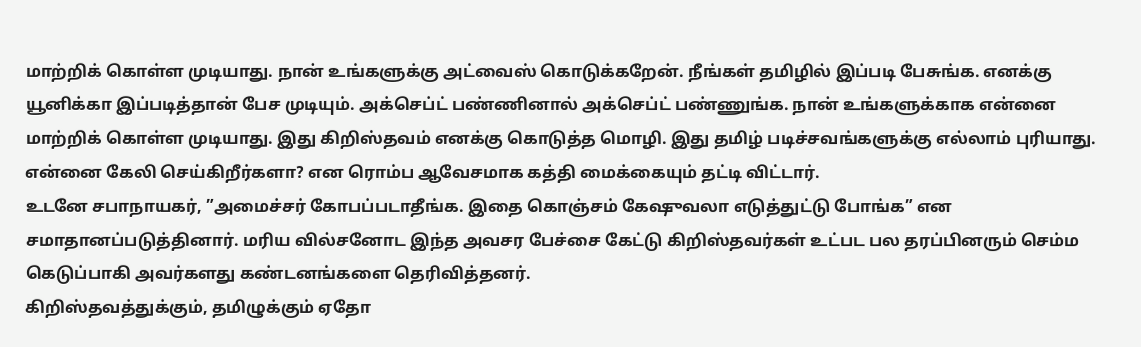மாற்றிக் கொள்ள முடியாது. நான் உங்களுக்கு அட்வைஸ் கொடுக்கறேன். நீங்கள் தமிழில் இப்படி பேசுங்க. எனக்கு யூனிக்கா இப்படித்தான் பேச முடியும். அக்செப்ட் பண்ணினால் அக்செப்ட் பண்ணுங்க. நான் உங்களுக்காக என்னை மாற்றிக் கொள்ள முடியாது. இது கிறிஸ்தவம் எனக்கு கொடுத்த மொழி. இது தமிழ் படிச்சவங்களுக்கு எல்லாம் புரியாது. என்னை கேலி செய்கிறீர்களா? என ரொம்ப ஆவேசமாக கத்தி மைக்கையும் தட்டி விட்டார்.
உடனே சபாநாயகர், ”அமைச்சர் கோபப்படாதீங்க. இதை கொஞ்சம் கேஷுவலா எடுத்துட்டு போங்க” என சமாதானப்படுத்தினார். மரிய வில்சனோட இந்த அவசர பேச்சை கேட்டு கிறிஸ்தவர்கள் உட்பட பல தரப்பினரும் செம்ம கெடுப்பாகி அவர்களது கண்டனங்களை தெரிவித்தனர்.
கிறிஸ்தவத்துக்கும், தமிழுக்கும் ஏதோ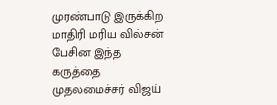முரண்பாடு இருக்கிற மாதிரி மரிய வில்சன் பேசின இந்த கருத்தை முதலமைச்சர் விஜய்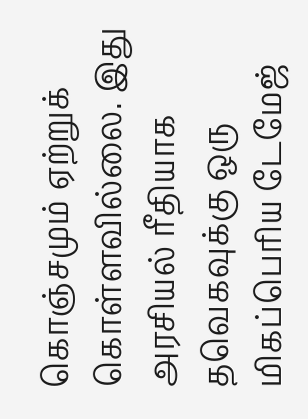கொஞ்சமும் ஏற்றுக் கொள்ளவில்லை. இது அரசியல் ரீதியாக தவெகவுக்கு ஒரு மிகப்பெரிய டேமேஜ்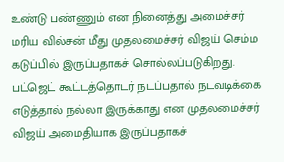உண்டு பண்ணும் என நினைத்து அமைச்சர் மரிய வில்சன் மீது முதலமைச்சர் விஜய் செம்ம கடுப்பில் இருப்பதாகச் சொல்லப்படுகிறது.
பட்ஜெட் கூட்டத்தொடர் நடப்பதால் நடவடிக்கை எடுத்தால் நல்லா இருக்காது என முதலமைச்சர் விஜய் அமைதியாக இருப்பதாகச்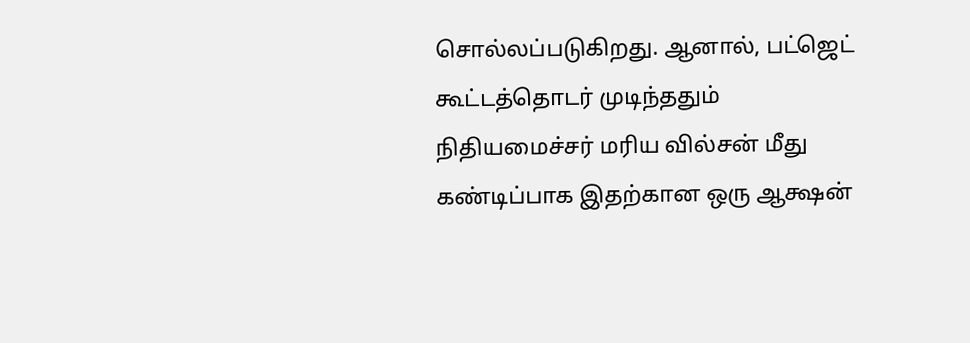சொல்லப்படுகிறது. ஆனால், பட்ஜெட் கூட்டத்தொடர் முடிந்ததும் நிதியமைச்சர் மரிய வில்சன் மீது கண்டிப்பாக இதற்கான ஒரு ஆக்ஷன்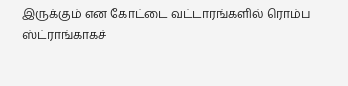இருக்கும் என கோட்டை வட்டாரங்களில் ரொம்ப ஸ்ட்ராங்காகச்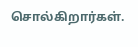சொல்கிறார்கள்.